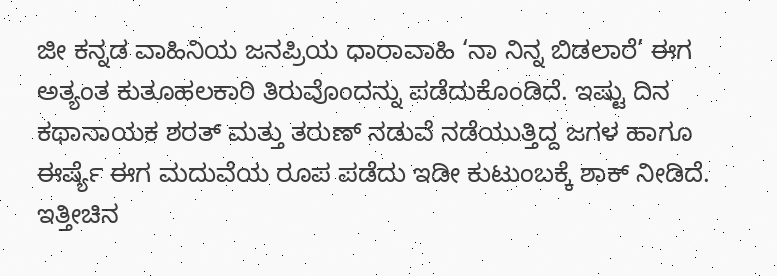ಜೀ ಕನ್ನಡ ವಾಹಿನಿಯ ಜನಪ್ರಿಯ ಧಾರಾವಾಹಿ ‘ನಾ ನಿನ್ನ ಬಿಡಲಾರೆ’ ಈಗ ಅತ್ಯಂತ ಕುತೂಹಲಕಾರಿ ತಿರುವೊಂದನ್ನು ಪಡೆದುಕೊಂಡಿದೆ. ಇಷ್ಟು ದಿನ ಕಥಾನಾಯಕ ಶರತ್ ಮತ್ತು ತರುಣ್ ನಡುವೆ ನಡೆಯುತ್ತಿದ್ದ ಜಗಳ ಹಾಗೂ ಈರ್ಷ್ಯೆ ಈಗ ಮದುವೆಯ ರೂಪ ಪಡೆದು ಇಡೀ ಕುಟುಂಬಕ್ಕೆ ಶಾಕ್ ನೀಡಿದೆ. ಇತ್ತೀಚಿನ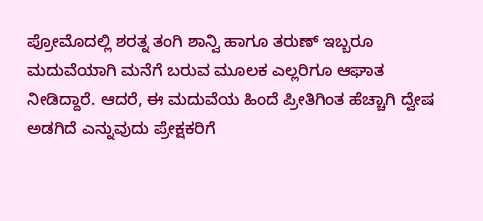ಪ್ರೋಮೊದಲ್ಲಿ ಶರತ್ನ ತಂಗಿ ಶಾನ್ವಿ ಹಾಗೂ ತರುಣ್ ಇಬ್ಬರೂ ಮದುವೆಯಾಗಿ ಮನೆಗೆ ಬರುವ ಮೂಲಕ ಎಲ್ಲರಿಗೂ ಆಘಾತ ನೀಡಿದ್ದಾರೆ. ಆದರೆ, ಈ ಮದುವೆಯ ಹಿಂದೆ ಪ್ರೀತಿಗಿಂತ ಹೆಚ್ಚಾಗಿ ದ್ವೇಷ ಅಡಗಿದೆ ಎನ್ನುವುದು ಪ್ರೇಕ್ಷಕರಿಗೆ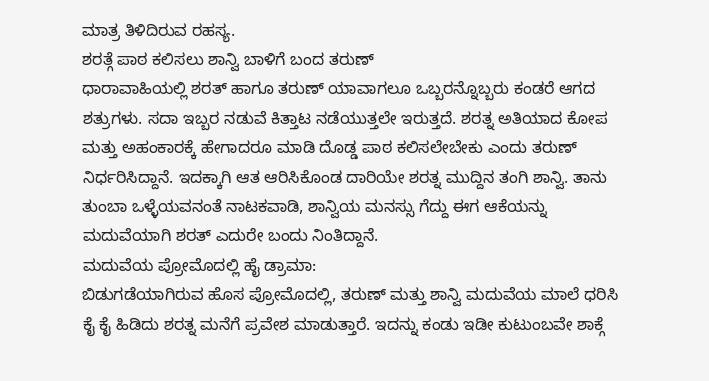ಮಾತ್ರ ತಿಳಿದಿರುವ ರಹಸ್ಯ.
ಶರತ್ಗೆ ಪಾಠ ಕಲಿಸಲು ಶಾನ್ವಿ ಬಾಳಿಗೆ ಬಂದ ತರುಣ್
ಧಾರಾವಾಹಿಯಲ್ಲಿ ಶರತ್ ಹಾಗೂ ತರುಣ್ ಯಾವಾಗಲೂ ಒಬ್ಬರನ್ನೊಬ್ಬರು ಕಂಡರೆ ಆಗದ ಶತ್ರುಗಳು. ಸದಾ ಇಬ್ಬರ ನಡುವೆ ಕಿತ್ತಾಟ ನಡೆಯುತ್ತಲೇ ಇರುತ್ತದೆ. ಶರತ್ನ ಅತಿಯಾದ ಕೋಪ ಮತ್ತು ಅಹಂಕಾರಕ್ಕೆ ಹೇಗಾದರೂ ಮಾಡಿ ದೊಡ್ಡ ಪಾಠ ಕಲಿಸಲೇಬೇಕು ಎಂದು ತರುಣ್ ನಿರ್ಧರಿಸಿದ್ದಾನೆ. ಇದಕ್ಕಾಗಿ ಆತ ಆರಿಸಿಕೊಂಡ ದಾರಿಯೇ ಶರತ್ನ ಮುದ್ದಿನ ತಂಗಿ ಶಾನ್ವಿ. ತಾನು ತುಂಬಾ ಒಳ್ಳೆಯವನಂತೆ ನಾಟಕವಾಡಿ, ಶಾನ್ವಿಯ ಮನಸ್ಸು ಗೆದ್ದು ಈಗ ಆಕೆಯನ್ನು ಮದುವೆಯಾಗಿ ಶರತ್ ಎದುರೇ ಬಂದು ನಿಂತಿದ್ದಾನೆ.
ಮದುವೆಯ ಪ್ರೋಮೊದಲ್ಲಿ ಹೈ ಡ್ರಾಮಾ:
ಬಿಡುಗಡೆಯಾಗಿರುವ ಹೊಸ ಪ್ರೋಮೊದಲ್ಲಿ, ತರುಣ್ ಮತ್ತು ಶಾನ್ವಿ ಮದುವೆಯ ಮಾಲೆ ಧರಿಸಿ ಕೈ ಕೈ ಹಿಡಿದು ಶರತ್ನ ಮನೆಗೆ ಪ್ರವೇಶ ಮಾಡುತ್ತಾರೆ. ಇದನ್ನು ಕಂಡು ಇಡೀ ಕುಟುಂಬವೇ ಶಾಕ್ಗೆ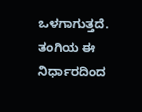ಒಳಗಾಗುತ್ತದೆ. ತಂಗಿಯ ಈ ನಿರ್ಧಾರದಿಂದ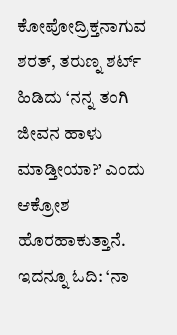ಕೋಪೋದ್ರಿಕ್ತನಾಗುವ ಶರತ್, ತರುಣ್ನ ಶರ್ಟ್ ಹಿಡಿದು ‘ನನ್ನ ತಂಗಿ ಜೀವನ ಹಾಳು ಮಾಡ್ತೀಯಾ?’ ಎಂದು ಆಕ್ರೋಶ ಹೊರಹಾಕುತ್ತಾನೆ.
ಇದನ್ನೂ ಓದಿ: ‘ನಾ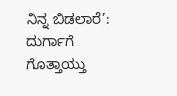ನಿನ್ನ ಬಿಡಲಾರೆ’: ದುರ್ಗಾಗೆ ಗೊತ್ತಾಯ್ತು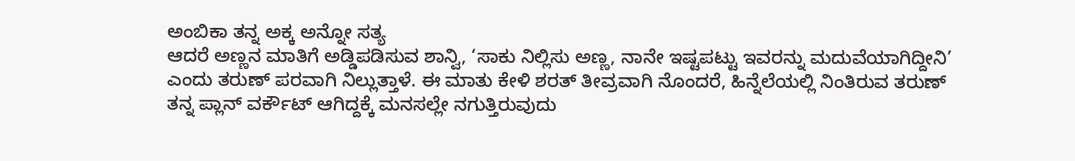ಅಂಬಿಕಾ ತನ್ನ ಅಕ್ಕ ಅನ್ನೋ ಸತ್ಯ
ಆದರೆ ಅಣ್ಣನ ಮಾತಿಗೆ ಅಡ್ಡಿಪಡಿಸುವ ಶಾನ್ವಿ, ‘ಸಾಕು ನಿಲ್ಲಿಸು ಅಣ್ಣ, ನಾನೇ ಇಷ್ಟಪಟ್ಟು ಇವರನ್ನು ಮದುವೆಯಾಗಿದ್ದೀನಿ’ ಎಂದು ತರುಣ್ ಪರವಾಗಿ ನಿಲ್ಲುತ್ತಾಳೆ. ಈ ಮಾತು ಕೇಳಿ ಶರತ್ ತೀವ್ರವಾಗಿ ನೊಂದರೆ, ಹಿನ್ನೆಲೆಯಲ್ಲಿ ನಿಂತಿರುವ ತರುಣ್ ತನ್ನ ಪ್ಲಾನ್ ವರ್ಕೌಟ್ ಆಗಿದ್ದಕ್ಕೆ ಮನಸಲ್ಲೇ ನಗುತ್ತಿರುವುದು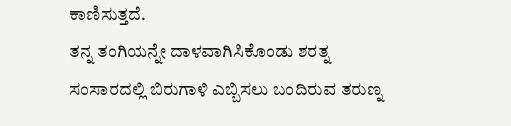ಕಾಣಿಸುತ್ತದೆ.
ತನ್ನ ತಂಗಿಯನ್ನೇ ದಾಳವಾಗಿಸಿಕೊಂಡು ಶರತ್ನ ಸಂಸಾರದಲ್ಲಿ ಬಿರುಗಾಳಿ ಎಬ್ಬಿಸಲು ಬಂದಿರುವ ತರುಣ್ನ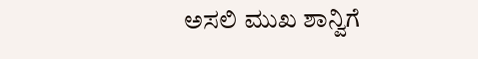ಅಸಲಿ ಮುಖ ಶಾನ್ವಿಗೆ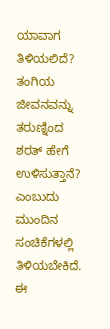ಯಾವಾಗ ತಿಳಿಯಲಿದೆ? ತಂಗಿಯ ಜೀವನವನ್ನು ತರುಣ್ನಿಂದ ಶರತ್ ಹೇಗೆ ಉಳಿಸುತ್ತಾನೆ? ಎಂಬುದು ಮುಂದಿನ ಸಂಚಿಕೆಗಳಲ್ಲಿ ತಿಳಿಯಬೇಕಿದೆ. ಈ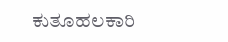ಕುತೂಹಲಕಾರಿ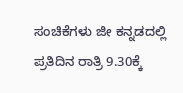ಸಂಚಿಕೆಗಳು ಜೀ ಕನ್ನಡದಲ್ಲಿ ಪ್ರತಿದಿನ ರಾತ್ರಿ 9.30ಕ್ಕೆ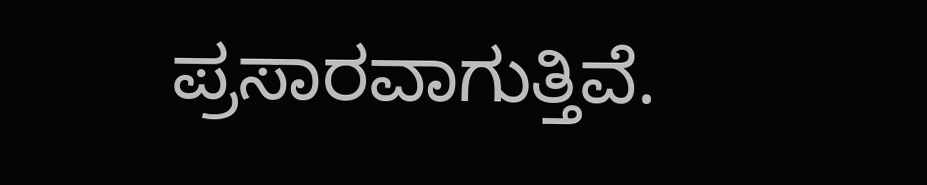ಪ್ರಸಾರವಾಗುತ್ತಿವೆ.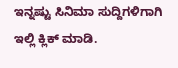ಇನ್ನಷ್ಟು ಸಿನಿಮಾ ಸುದ್ದಿಗಳಿಗಾಗಿ ಇಲ್ಲಿ ಕ್ಲಿಕ್ ಮಾಡಿ.